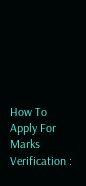How To Apply For Marks Verification :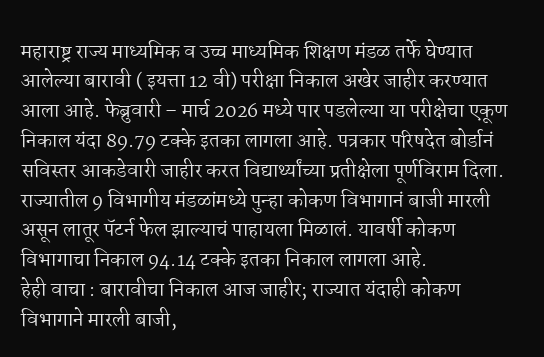महाराष्ट्र राज्य माध्यमिक व उच्च माध्यमिक शिक्षण मंडळ तर्फे घेण्यात आलेल्या बारावी ( इयत्ता 12 वी) परीक्षा निकाल अखेर जाहीर करण्यात आला आहे. फेब्रुवारी – मार्च 2026 मध्ये पार पडलेल्या या परीक्षेचा एकूण निकाल यंदा 89.79 टक्के इतका लागला आहे. पत्रकार परिषदेत बोर्डानं सविस्तर आकडेवारी जाहीर करत विद्यार्थ्यांच्या प्रतीक्षेला पूर्णविराम दिला. राज्यातील 9 विभागीय मंडळांमध्ये पुन्हा कोकण विभागानं बाजी मारली असून लातूर पॅटर्न फेल झाल्याचं पाहायला मिळालं. यावर्षी कोकण विभागाचा निकाल 94.14 टक्के इतका निकाल लागला आहे.
हेही वाचा : बारावीचा निकाल आज जाहीर; राज्यात यंदाही कोकण विभागाने मारली बाजी,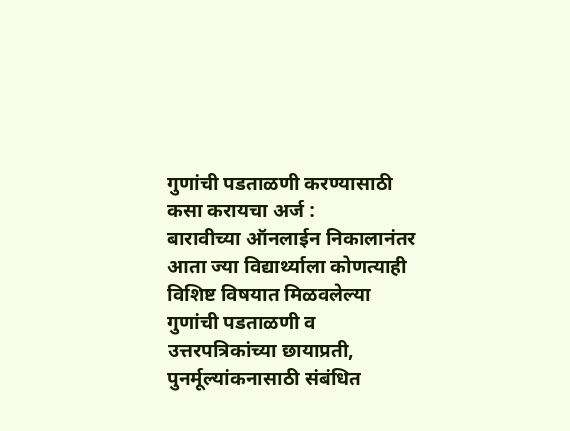गुणांची पडताळणी करण्यासाठी कसा करायचा अर्ज :
बारावीच्या ऑनलाईन निकालानंतर आता ज्या विद्यार्थ्याला कोणत्याही विशिष्ट विषयात मिळवलेल्या गुणांची पडताळणी व उत्तरपत्रिकांच्या छायाप्रती, पुनर्मूल्यांकनासाठी संबंधित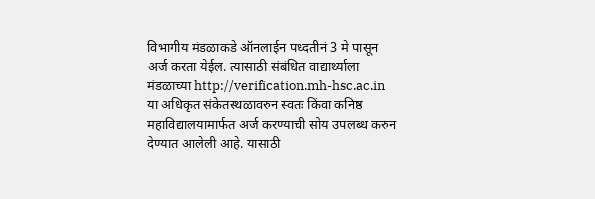विभागीय मंडळाकडे ऑनलाईन पध्दतीनं 3 मे पासून अर्ज करता येईल. त्यासाठी संबंधित वाद्यार्थ्याला मंडळाच्या http://verification.mh-hsc.ac.in या अधिकृत संकेतस्थळावरुन स्वतः किंवा कनिष्ठ महाविद्यालयामार्फत अर्ज करण्याची सोय उपलब्ध करुन देण्यात आलेली आहे. यासाठी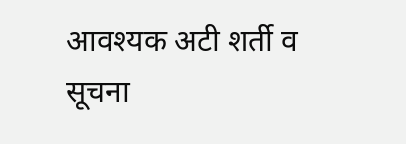आवश्यक अटी शर्ती व सूचना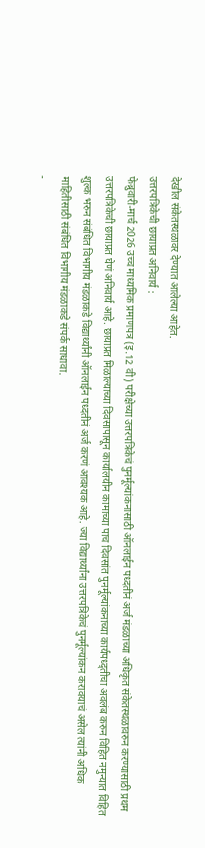देखील संकेतस्थळावर देण्यात आलेल्या आहेत.
उत्तरपत्रिकेची छायाप्रत अनिवार्य :
फेब्रुवारी-मार्च 2026 उच्च माध्यमिक प्रमाणपत्र (इ.12 वी) परीक्षेच्या उत्तरपत्रिकेचं पुनर्मूल्यांकनासाठी ऑनलाईन पध्दतीनं अर्ज मंडळाच्या अधिकृत संकेतस्थळावरुन करण्यासाठी प्रथम उत्तरपत्रिकेची छायाप्रत घेणं अनिवार्य आहे. छायाप्रत मिळाल्याच्या दिवसापासून कार्यालयीन कामाच्या पाच दिवसांत पुनर्मूल्यांकनाच्या कार्यपध्द्तीचा अवलंब करुन विहित नमुन्यात विहित शुल्क भरुन संबंधित विभागीय मंडळाकडे विद्यार्थ्यांनी ऑनलाईन पध्दतीनं अर्ज करणं आवश्यक आहे. ज्या विद्यार्थ्यांना उत्तरपत्रिकेचं पुनर्मूल्यांकन करावयाचं असेल त्यांनी अधिक माहितीसाठी संबंधित विभागीय मंडळाकडे संपर्क साधावा.
-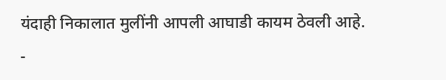यंदाही निकालात मुलींनी आपली आघाडी कायम ठेवली आहे.
-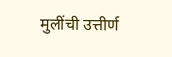मुलींची उत्तीर्ण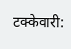टक्केवारी: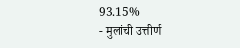93.15%
- मुलांची उत्तीर्ण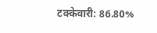टक्केवारी: 86.80%